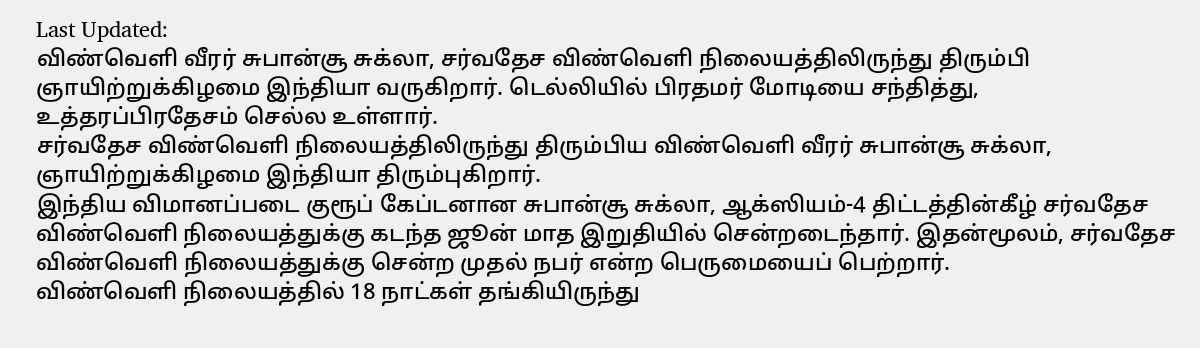Last Updated:
விண்வெளி வீரர் சுபான்சூ சுக்லா, சர்வதேச விண்வெளி நிலையத்திலிருந்து திரும்பி ஞாயிற்றுக்கிழமை இந்தியா வருகிறார். டெல்லியில் பிரதமர் மோடியை சந்தித்து, உத்தரப்பிரதேசம் செல்ல உள்ளார்.
சர்வதேச விண்வெளி நிலையத்திலிருந்து திரும்பிய விண்வெளி வீரர் சுபான்சூ சுக்லா, ஞாயிற்றுக்கிழமை இந்தியா திரும்புகிறார்.
இந்திய விமானப்படை குரூப் கேப்டனான சுபான்சூ சுக்லா, ஆக்ஸியம்-4 திட்டத்தின்கீழ் சர்வதேச விண்வெளி நிலையத்துக்கு கடந்த ஜூன் மாத இறுதியில் சென்றடைந்தார். இதன்மூலம், சர்வதேச விண்வெளி நிலையத்துக்கு சென்ற முதல் நபர் என்ற பெருமையைப் பெற்றார்.
விண்வெளி நிலையத்தில் 18 நாட்கள் தங்கியிருந்து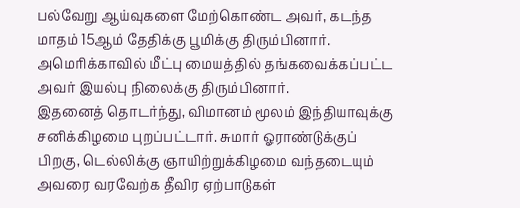பல்வேறு ஆய்வுகளை மேற்கொண்ட அவர், கடந்த மாதம் 15ஆம் தேதிக்கு பூமிக்கு திரும்பினார். அமெரிக்காவில் மீட்பு மையத்தில் தங்கவைக்கப்பட்ட அவர் இயல்பு நிலைக்கு திரும்பினார்.
இதனைத் தொடர்ந்து, விமானம் மூலம் இந்தியாவுக்கு சனிக்கிழமை புறப்பட்டார். சுமார் ஓராண்டுக்குப் பிறகு, டெல்லிக்கு ஞாயிற்றுக்கிழமை வந்தடையும் அவரை வரவேற்க தீவிர ஏற்பாடுகள்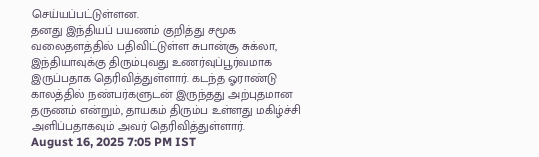செய்யப்பட்டுள்ளன.
தனது இந்தியப் பயணம் குறித்து சமூக வலைதளத்தில் பதிவிட்டுள்ள சுபான்சூ சுக்லா, இந்தியாவுக்கு திரும்புவது உணர்வுப்பூர்வமாக இருப்பதாக தெரிவித்துள்ளார். கடந்த ஓராண்டு காலத்தில் நண்பர்களுடன் இருந்தது அற்புதமான தருணம் என்றும், தாயகம் திரும்ப உள்ளது மகிழ்ச்சி அளிப்பதாகவும் அவர் தெரிவித்துள்ளார்.
August 16, 2025 7:05 PM IST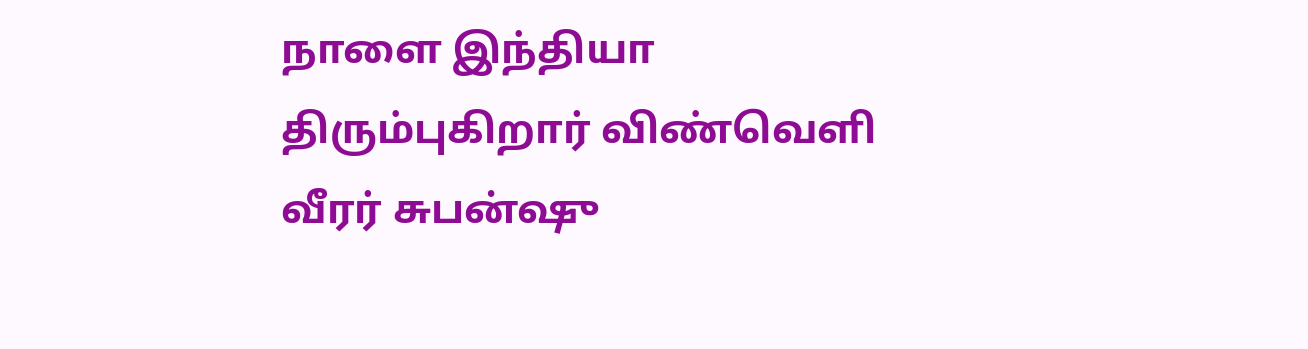நாளை இந்தியா திரும்புகிறார் விண்வெளி வீரர் சுபன்ஷு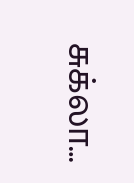சுக்லா…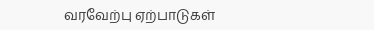வரவேற்பு ஏற்பாடுகள்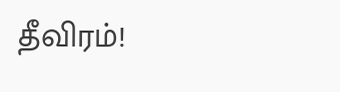தீவிரம்!